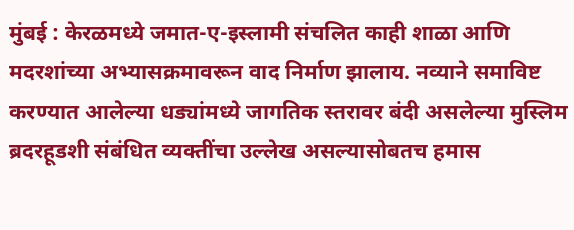मुंबई : केरळमध्ये जमात-ए-इस्लामी संचलित काही शाळा आणि मदरशांच्या अभ्यासक्रमावरून वाद निर्माण झालाय. नव्याने समाविष्ट करण्यात आलेल्या धड्यांमध्ये जागतिक स्तरावर बंदी असलेल्या मुस्लिम ब्रदरहूडशी संबंधित व्यक्तींचा उल्लेख असल्यासोबतच हमास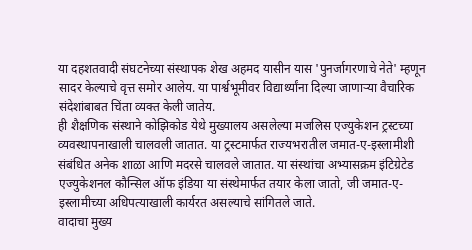या दहशतवादी संघटनेच्या संस्थापक शेख अहमद यासीन यास 'पुनर्जागरणाचे नेते' म्हणून सादर केल्याचे वृत्त समोर आलेय. या पार्श्वभूमीवर विद्यार्थ्यांना दिल्या जाणाऱ्या वैचारिक संदेशांबाबत चिंता व्यक्त केली जातेय.
ही शैक्षणिक संस्थाने कोझिकोड येथे मुख्यालय असलेल्या मजलिस एज्युकेशन ट्रस्टच्या व्यवस्थापनाखाली चालवली जातात. या ट्रस्टमार्फत राज्यभरातील जमात-ए-इस्लामीशी संबंधित अनेक शाळा आणि मदरसे चालवले जातात. या संस्थांचा अभ्यासक्रम इंटिग्रेटेड एज्युकेशनल कौन्सिल ऑफ इंडिया या संस्थेमार्फत तयार केला जातो, जी जमात-ए-इस्लामीच्या अधिपत्याखाली कार्यरत असल्याचे सांगितले जाते.
वादाचा मुख्य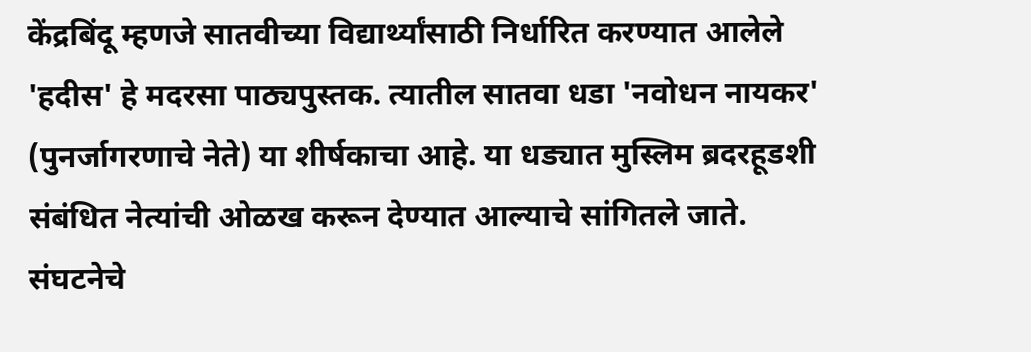केंद्रबिंदू म्हणजे सातवीच्या विद्यार्थ्यांसाठी निर्धारित करण्यात आलेले 'हदीस' हे मदरसा पाठ्यपुस्तक. त्यातील सातवा धडा 'नवोधन नायकर' (पुनर्जागरणाचे नेते) या शीर्षकाचा आहे. या धड्यात मुस्लिम ब्रदरहूडशी संबंधित नेत्यांची ओळख करून देण्यात आल्याचे सांगितले जाते. संघटनेचे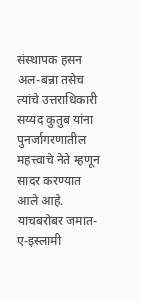संस्थापक हसन अल-बन्ना तसेच त्यांचे उत्तराधिकारी सय्यद कुतुब यांना पुनर्जागरणातील महत्त्वाचे नेते म्हणून सादर करण्यात आले आहे. याचबरोबर जमात-ए-इस्लामी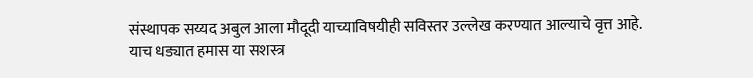संस्थापक सय्यद अबुल आला मौदूदी याच्याविषयीही सविस्तर उल्लेख करण्यात आल्याचे वृत्त आहे.
याच धड्यात हमास या सशस्त्र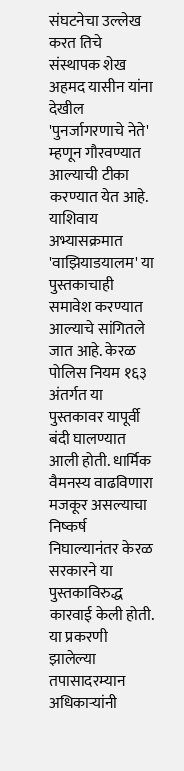संघटनेचा उल्लेख करत तिचे संस्थापक शेख अहमद यासीन यांना देखील 'पुनर्जागरणाचे नेते' म्हणून गौरवण्यात आल्याची टीका करण्यात येत आहे. याशिवाय अभ्यासक्रमात 'वाझियाडयालम' या पुस्तकाचाही समावेश करण्यात आल्याचे सांगितले जात आहे. केरळ पोलिस नियम १६३ अंतर्गत या पुस्तकावर यापूर्वी बंदी घालण्यात आली होती. धार्मिक वैमनस्य वाढविणारा मजकूर असल्याचा निष्कर्ष निघाल्यानंतर केरळ सरकारने या पुस्तकाविरुद्ध कारवाई केली होती.
या प्रकरणी झालेल्या तपासादरम्यान अधिकाऱ्यांनी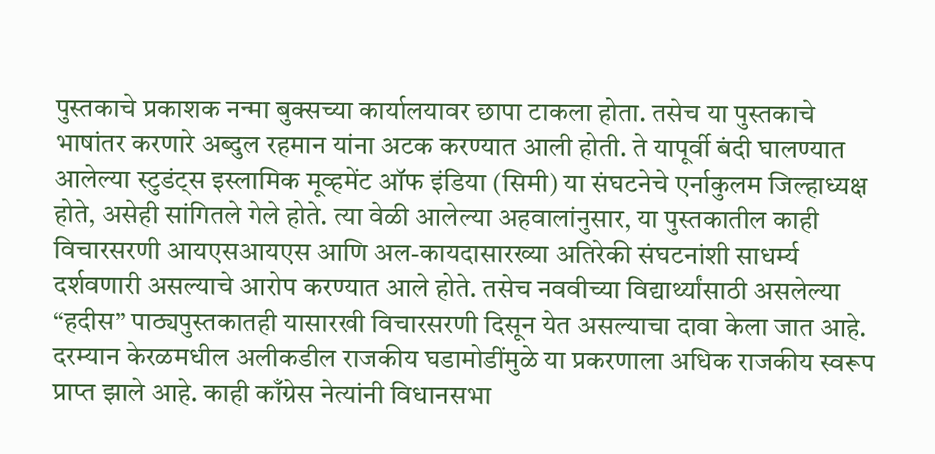पुस्तकाचे प्रकाशक नन्मा बुक्सच्या कार्यालयावर छापा टाकला होता. तसेच या पुस्तकाचे भाषांतर करणारे अब्दुल रहमान यांना अटक करण्यात आली होती. ते यापूर्वी बंदी घालण्यात आलेल्या स्टुडंट्स इस्लामिक मूव्हमेंट ऑफ इंडिया (सिमी) या संघटनेचे एर्नाकुलम जिल्हाध्यक्ष होते, असेही सांगितले गेले होते. त्या वेळी आलेल्या अहवालांनुसार, या पुस्तकातील काही विचारसरणी आयएसआयएस आणि अल-कायदासारख्या अतिरेकी संघटनांशी साधर्म्य दर्शवणारी असल्याचे आरोप करण्यात आले होते. तसेच नववीच्या विद्यार्थ्यांसाठी असलेल्या “हदीस” पाठ्यपुस्तकातही यासारखी विचारसरणी दिसून येत असल्याचा दावा केला जात आहे.
दरम्यान केरळमधील अलीकडील राजकीय घडामोडींमुळे या प्रकरणाला अधिक राजकीय स्वरूप प्राप्त झाले आहे. काही काँग्रेस नेत्यांनी विधानसभा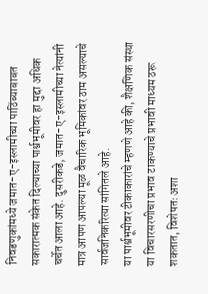निवडणुकांमध्ये जमात-ए-इस्लामीच्या पाठिंब्याबाबत सकारात्मक संकेत दिल्याच्या पार्श्वभूमीवर हा मुद्दा अधिक चर्चेत आला आहे. दुसरीकडे, जमात-ए-इस्लामीच्या नेत्यांनी मात्र आपण आपल्या मूळ वैचारिक भूमिकांवर ठाम असल्याचे सार्वजनिकरित्या सांगितले आहे.
या पार्श्वभूमीवर टीकाकारांचे म्हणणे आहे की, शैक्षणिक संस्था या विचारसरणीचा प्रभाव टाकण्याचे प्रभावी माध्यम ठरू शकतात, विशेषतः अशा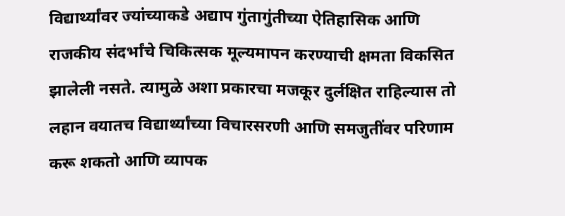विद्यार्थ्यांवर ज्यांच्याकडे अद्याप गुंतागुंतीच्या ऐतिहासिक आणि राजकीय संदर्भांचे चिकित्सक मूल्यमापन करण्याची क्षमता विकसित झालेली नसते. त्यामुळे अशा प्रकारचा मजकूर दुर्लक्षित राहिल्यास तो लहान वयातच विद्यार्थ्यांच्या विचारसरणी आणि समजुतींवर परिणाम करू शकतो आणि व्यापक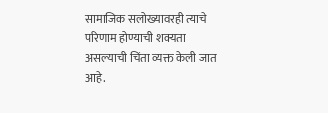सामाजिक सलोख्यावरही त्याचे परिणाम होण्याची शक्यता असल्याची चिंता व्यक्त केली जात आहे.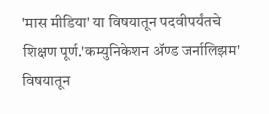'मास मीडिया' या विषयातून पदवीपर्यंतचे शिक्षण पूर्ण.'कम्युनिकेशन ॲण्ड जर्नालिझम' विषयातून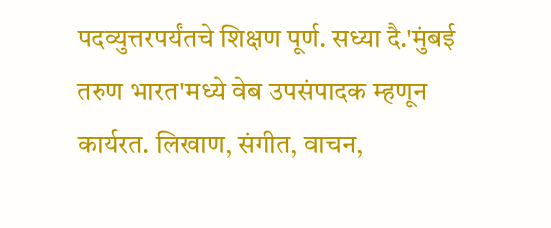पदव्युत्तरपर्यंतचे शिक्षण पूर्ण. सध्या दै.'मुंबई तरुण भारत'मध्ये वेब उपसंपादक म्हणून कार्यरत. लिखाण, संगीत, वाचन,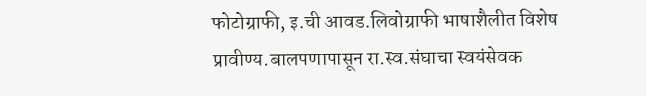फोटोग्राफी, इ.ची आवड.लिवोग्राफी भाषाशैलीत विशेष प्रावीण्य.बालपणापासून रा.स्व.संघाचा स्वयंसेवक